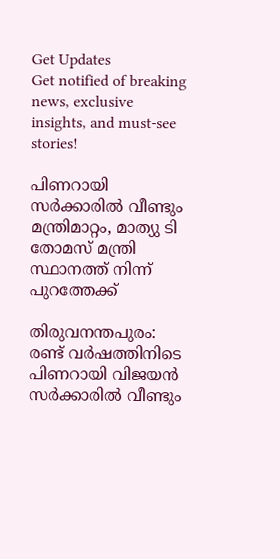Get Updates
Get notified of breaking news, exclusive insights, and must-see stories!

പിണറായി സർക്കാരിൽ വീണ്ടും മന്ത്രിമാറ്റം, മാത്യു ടി തോമസ് മന്ത്രി സ്ഥാനത്ത് നിന്ന് പുറത്തേക്ക്

തിരുവനന്തപുരം: രണ്ട് വര്‍ഷത്തിനിടെ പിണറായി വിജയന്‍ സര്‍ക്കാരില്‍ വീണ്ടും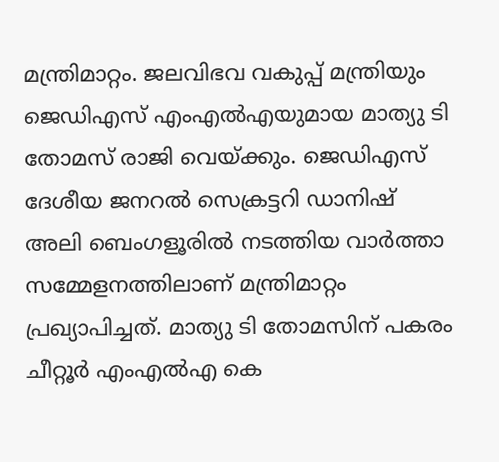മന്ത്രിമാറ്റം. ജലവിഭവ വകുപ്പ് മന്ത്രിയും ജെഡിഎസ് എംഎല്‍എയുമായ മാത്യു ടി തോമസ് രാജി വെയ്ക്കും. ജെഡിഎസ് ദേശീയ ജനറല്‍ സെക്രട്ടറി ഡാനിഷ് അലി ബെംഗളൂരില്‍ നടത്തിയ വാര്‍ത്താ സമ്മേളനത്തിലാണ് മന്ത്രിമാറ്റം പ്രഖ്യാപിച്ചത്. മാത്യു ടി തോമസിന് പകരം ചീറ്റൂര്‍ എംഎല്‍എ കെ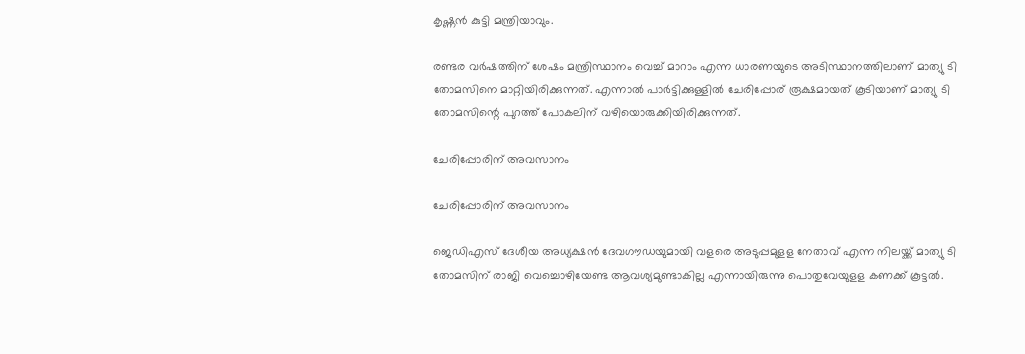കൃഷ്ണന്‍ കുട്ടി മന്ത്രിയാവും.

രണ്ടര വര്‍ഷത്തിന് ശേഷം മന്ത്രിസ്ഥാനം വെച്ച് മാറാം എന്ന ധാരണയുടെ അടിസ്ഥാനത്തിലാണ് മാത്യു ടി തോമസിനെ മാറ്റിയിരിക്കുന്നത്. എന്നാല്‍ പാര്‍ട്ടിക്കുള്ളില്‍ ചേരിപ്പോര് രൂക്ഷമായത് കൂടിയാണ് മാത്യു ടി തോമസിന്റെ പുറത്ത് പോകലിന് വഴിയൊരുക്കിയിരിക്കുന്നത്.

ചേരിപ്പോരിന് അവസാനം

ചേരിപ്പോരിന് അവസാനം

ജെഡിഎസ് ദേശീയ അധ്യക്ഷന്‍ ദേവഗൗഡയുമായി വളരെ അടുപ്പമുളള നേതാവ് എന്ന നിലയ്ക്ക് മാത്യു ടി തോമസിന് രാജി വെച്ചൊഴിയേണ്ട ആവശ്യമുണ്ടാകില്ല എന്നായിരുന്നു പൊതുവേയുളള കണക്ക് കൂട്ടല്‍.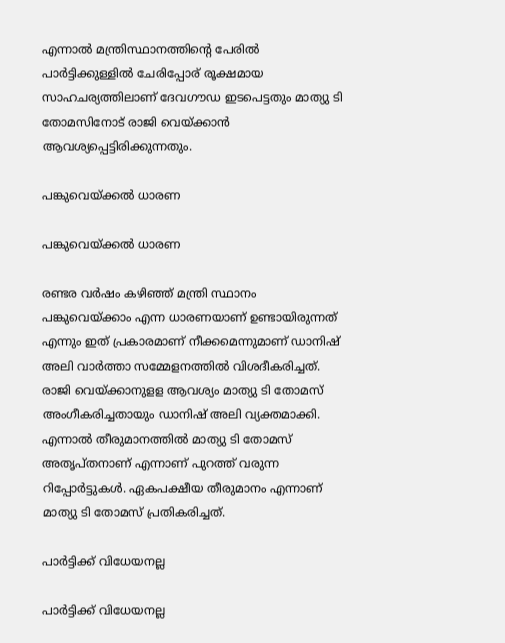എന്നാല്‍ മന്ത്രിസ്ഥാനത്തിന്റെ പേരില്‍ പാര്‍ട്ടിക്കുള്ളില്‍ ചേരിപ്പോര് രൂക്ഷമായ സാഹചര്യത്തിലാണ് ദേവഗൗഡ ഇടപെട്ടതും മാത്യു ടി തോമസിനോട് രാജി വെയ്ക്കാന്‍ ആവശ്യപ്പെട്ടിരിക്കുന്നതും.

പങ്കുവെയ്ക്കൽ ധാരണ

പങ്കുവെയ്ക്കൽ ധാരണ

രണ്ടര വര്‍ഷം കഴിഞ്ഞ് മന്ത്രി സ്ഥാനം പങ്കുവെയ്ക്കാം എന്ന ധാരണയാണ് ഉണ്ടായിരുന്നത് എന്നും ഇത് പ്രകാരമാണ് നീക്കമെന്നുമാണ് ഡാനിഷ് അലി വാര്‍ത്താ സമ്മേളനത്തില്‍ വിശദീകരിച്ചത്. രാജി വെയ്ക്കാനുളള ആവശ്യം മാത്യു ടി തോമസ് അംഗീകരിച്ചതായും ഡാനിഷ് അലി വ്യക്തമാക്കി. എന്നാല്‍ തീരുമാനത്തില്‍ മാത്യു ടി തോമസ് അതൃപ്തനാണ് എന്നാണ് പുറത്ത് വരുന്ന റിപ്പോര്‍ട്ടുകള്‍. ഏകപക്ഷീയ തീരുമാനം എന്നാണ് മാത്യു ടി തോമസ് പ്രതികരിച്ചത്.

പാർട്ടിക്ക് വിധേയനല്ല

പാർട്ടിക്ക് വിധേയനല്ല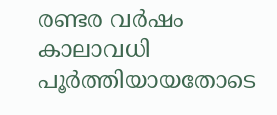രണ്ടര വര്‍ഷം കാലാവധി പൂര്‍ത്തിയായതോടെ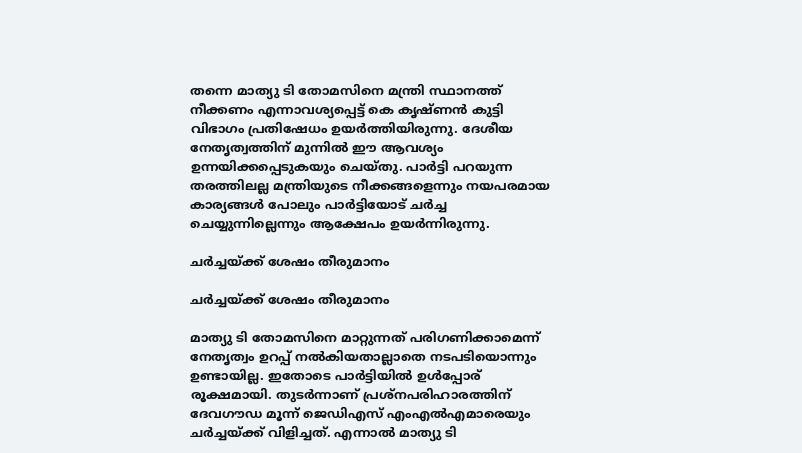തന്നെ മാത്യു ടി തോമസിനെ മന്ത്രി സ്ഥാനത്ത് നീക്കണം എന്നാവശ്യപ്പെട്ട് കെ കൃഷ്ണന്‍ കുട്ടി വിഭാഗം പ്രതിഷേധം ഉയര്‍ത്തിയിരുന്നു. ദേശീയ നേതൃത്വത്തിന് മുന്നില്‍ ഈ ആവശ്യം ഉന്നയിക്കപ്പെടുകയും ചെയ്തു. പാര്‍ട്ടി പറയുന്ന തരത്തിലല്ല മന്ത്രിയുടെ നീക്കങ്ങളെന്നും നയപരമായ കാര്യങ്ങള്‍ പോലും പാര്‍ട്ടിയോട് ചര്‍ച്ച ചെയ്യുന്നില്ലെന്നും ആക്ഷേപം ഉയര്‍ന്നിരുന്നു.

ചർച്ചയ്ക്ക് ശേഷം തീരുമാനം

ചർച്ചയ്ക്ക് ശേഷം തീരുമാനം

മാത്യു ടി തോമസിനെ മാറ്റുന്നത് പരിഗണിക്കാമെന്ന് നേതൃത്വം ഉറപ്പ് നല്‍കിയതാല്ലാതെ നടപടിയൊന്നും ഉണ്ടായില്ല. ഇതോടെ പാര്‍ട്ടിയില്‍ ഉള്‍പ്പോര് രൂക്ഷമായി. തുടര്‍ന്നാണ് പ്രശ്‌നപരിഹാരത്തിന് ദേവഗൗഡ മൂന്ന് ജെഡിഎസ് എംഎല്‍എമാരെയും ചര്‍ച്ചയ്ക്ക് വിളിച്ചത്. എന്നാല്‍ മാത്യു ടി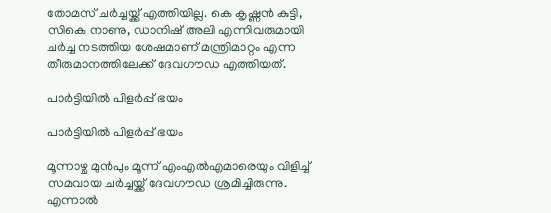തോമസ് ചര്‍ച്ചയ്ക്ക് എത്തിയില്ല. കെ കൃഷ്ണന്‍ കുട്ടി, സികെ നാണു, ഡാനിഷ് അലി എന്നിവരുമായി ചര്‍ച്ച നടത്തിയ ശേഷമാണ് മന്ത്രിമാറ്റം എന്ന തീരുമാനത്തിലേക്ക് ദേവഗൗഡ എത്തിയത്.

പാർട്ടിയിൽ പിളർപ്പ് ഭയം

പാർട്ടിയിൽ പിളർപ്പ് ഭയം

മൂന്നാഴ്ച മുന്‍പും മൂന്ന് എംഎല്‍എമാരെയും വിളിച്ച് സമവായ ചര്‍ച്ചയ്ക്ക് ദേവഗൗഡ ശ്രമിച്ചിരുന്നു. എന്നാല്‍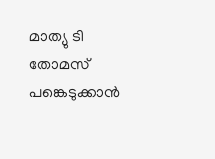മാത്യു ടി തോമസ് പങ്കെടുക്കാന്‍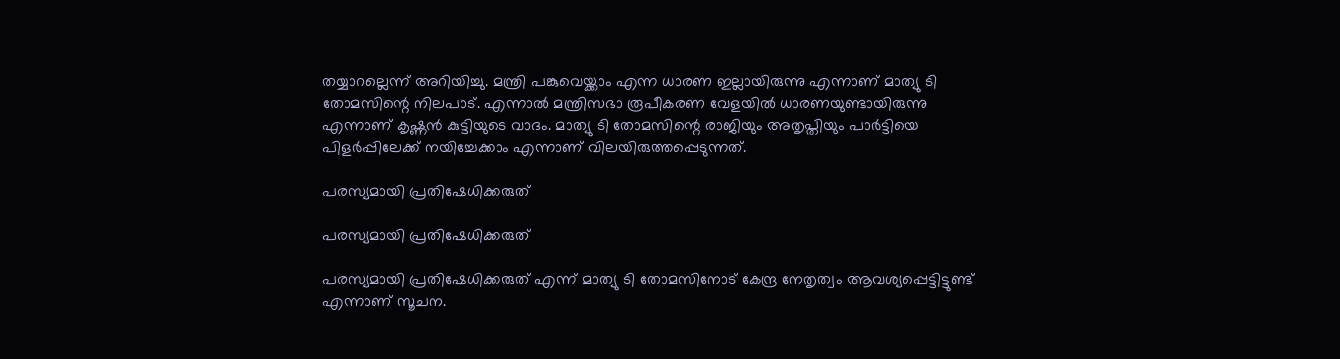തയ്യാറല്ലെന്ന് അറിയിച്ചു. മന്ത്രി പങ്കുവെയ്ക്കാം എന്ന ധാരണ ഇല്ലായിരുന്നു എന്നാണ് മാത്യു ടി തോമസിന്റെ നിലപാട്. എന്നാല്‍ മന്ത്രിസഭാ രൂപീകരണ വേളയില്‍ ധാരണയുണ്ടായിരുന്നു എന്നാണ് കൃഷ്ണന്‍ കുട്ടിയുടെ വാദം. മാത്യു ടി തോമസിന്റെ രാജിയും അതൃപ്തിയും പാര്‍ട്ടിയെ പിളര്‍പ്പിലേക്ക് നയിച്ചേക്കാം എന്നാണ് വിലയിരുത്തപ്പെടുന്നത്.

പരസ്യമായി പ്രതിഷേധിക്കരുത്

പരസ്യമായി പ്രതിഷേധിക്കരുത്

പരസ്യമായി പ്രതിഷേധിക്കരുത് എന്ന് മാത്യു ടി തോമസിനോട് കേന്ദ്ര നേതൃത്വം ആവശ്യപ്പെട്ടിട്ടുണ്ട് എന്നാണ് സൂചന.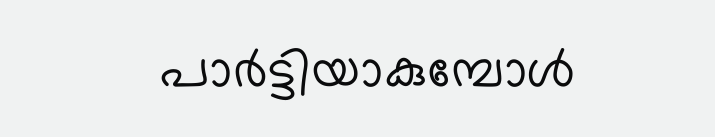പാര്‍ട്ടിയാകുമ്പോള്‍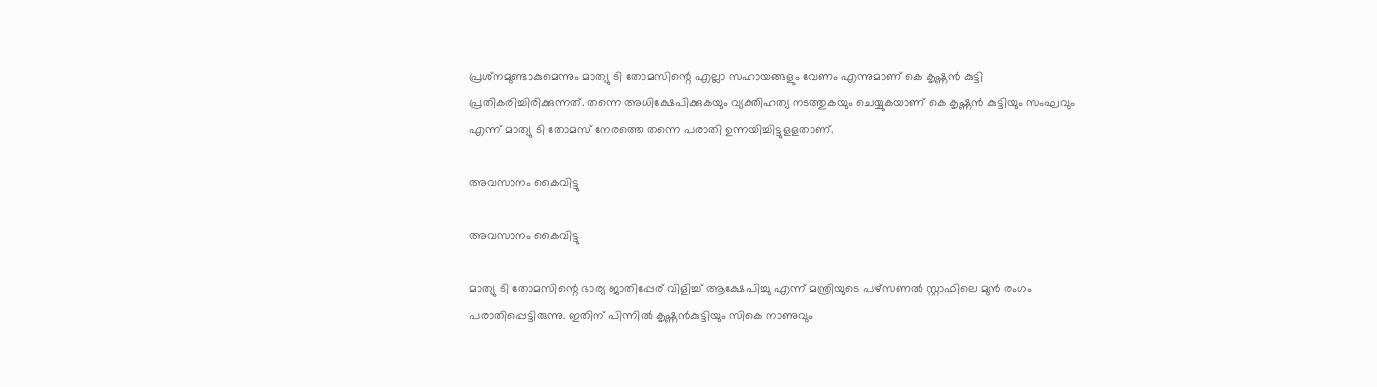പ്രശ്‌നമുണ്ടാകുമെന്നും മാത്യു ടി തോമസിന്റെ എല്ലാ സഹായങ്ങളും വേണം എന്നുമാണ് കെ കൃഷ്ണന്‍ കുട്ടി പ്രതികരിച്ചിരിക്കുന്നത്. തന്നെ അധിക്ഷേപിക്കുകയും വ്യക്തിഹത്യ നടത്തുകയും ചെയ്യുകയാണ് കെ കൃഷ്ണന്‍ കുട്ടിയും സംഘവും എന്ന് മാത്യു ടി തോമസ് നേരത്തെ തന്നെ പരാതി ഉന്നയിച്ചിട്ടുളളതാണ്.

അവസാനം കൈവിട്ടു

അവസാനം കൈവിട്ടു

മാത്യു ടി തോമസിന്റെ ഭാര്യ ജാതിപ്പേര് വിളിച്ച് ആക്ഷേപിച്ചു എന്ന് മന്ത്രിയുടെ പഴ്‌സണല്‍ സ്റ്റാഫിലെ മുന്‍ രംഗം പരാതിപ്പെട്ടിരുന്നു. ഇതിന് പിന്നില്‍ കൃഷ്ണന്‍കുട്ടിയും സികെ നാണുവും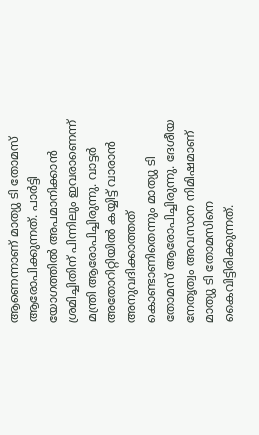ആണെന്നാണ് മാത്യു ടി തോമസ് ആരോപിക്കുന്നത്. പാര്‍ട്ടി യോഗത്തില്‍ അപമാനിക്കാന്‍ ശ്രമിച്ചിതിന് പിന്നിലും ഇവരാണെന്ന് മന്ത്രി ആരോപിച്ചിരുന്നു. വാട്ടര്‍ അതോറിറ്റിയില്‍ കയ്യിട്ട് വാരാന്‍ അനുവദിക്കാത്തത് കൊണ്ടാണിതെന്നും മാത്യു ടി തോമസ് ആരോപിച്ചിരുന്നു. ദേശീയ നേതൃത്വം അവസാന നിമിഷമാണ് മാത്യു ടി തോമസിനെ കൈവിട്ടിരിക്കുന്നത്.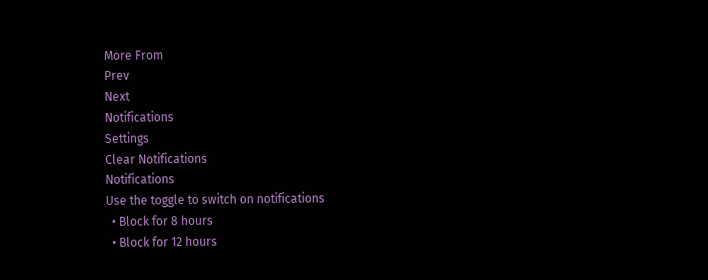More From
Prev
Next
Notifications
Settings
Clear Notifications
Notifications
Use the toggle to switch on notifications
  • Block for 8 hours
  • Block for 12 hours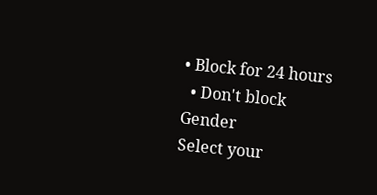• Block for 24 hours
  • Don't block
Gender
Select your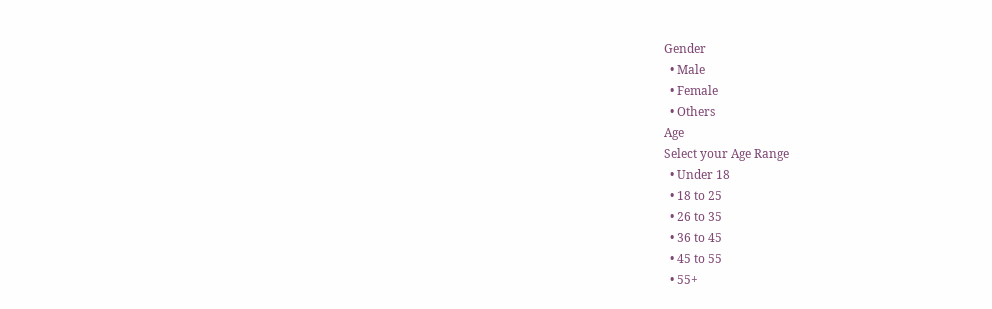Gender
  • Male
  • Female
  • Others
Age
Select your Age Range
  • Under 18
  • 18 to 25
  • 26 to 35
  • 36 to 45
  • 45 to 55
  • 55+